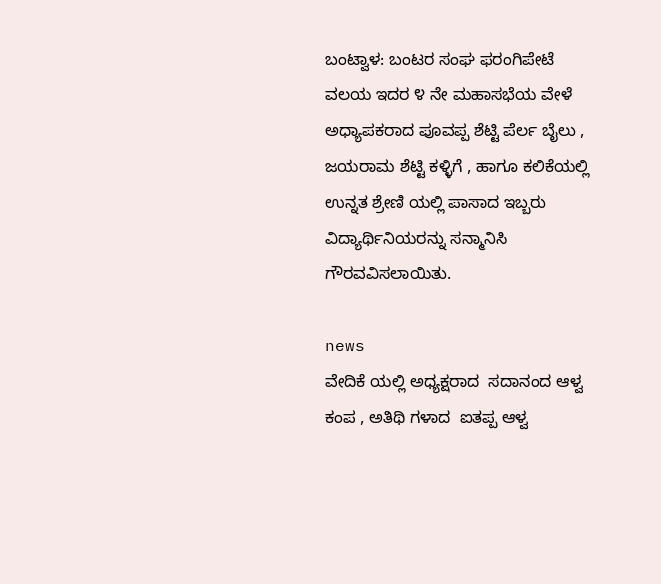ಬಂಟ್ವಾಳ: ಬಂಟರ ಸಂಘ ಫರಂಗಿಪೇಟೆ ವಲಯ ಇದರ ೪ ನೇ ಮಹಾಸಭೆಯ ವೇಳೆ  ಅಧ್ಯಾಪಕರಾದ ಪೂವಪ್ಪ ಶೆಟ್ಟಿ ಪೆರ್ಲ ಬೈಲು , ಜಯರಾಮ ಶೆಟ್ಟಿ ಕಳ್ಳಿಗೆ , ಹಾಗೂ ಕಲಿಕೆಯಲ್ಲಿ ಉನ್ನತ ಶ್ರೇಣಿ ಯಲ್ಲಿ ಪಾಸಾದ ಇಬ್ಬರು ವಿದ್ಯಾರ್ಥಿನಿಯರನ್ನು ಸನ್ಮಾನಿಸಿ ಗೌರವವಿಸಲಾಯಿತು.

news
ವೇದಿಕೆ ಯಲ್ಲಿ ಅಧ್ಯಕ್ಷರಾದ  ಸದಾನಂದ ಆಳ್ವ ಕಂಪ , ಅತಿಥಿ ಗಳಾದ  ಐತಪ್ಪ ಆಳ್ವ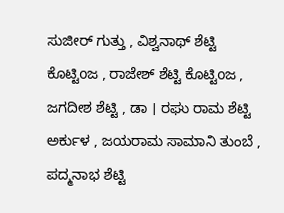ಸುಜೀರ್ ಗುತ್ತು , ವಿಶ್ವನಾಥ್ ಶೆಟ್ಟಿ ಕೊಟ್ಟಿoಜ , ರಾಜೇಶ್ ಶೆಟ್ಟಿ ಕೊಟ್ಟಿoಜ , ಜಗದೀಶ ಶೆಟ್ಟಿ , ಡಾ । ರಘು ರಾಮ ಶೆಟ್ಟಿ ಅರ್ಕುಳ , ಜಯರಾಮ ಸಾಮಾನಿ ತುಂಬೆ , ಪದ್ಮನಾಭ ಶೆಟ್ಟಿ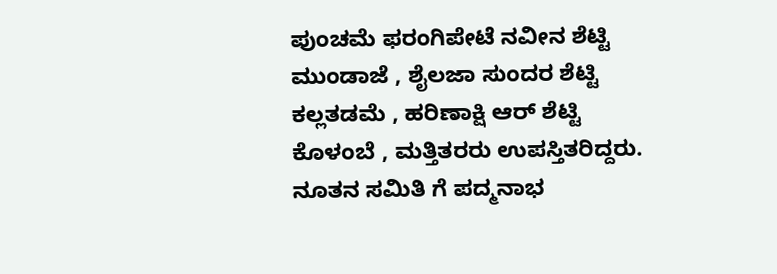ಪುಂಚಮೆ ಫರಂಗಿಪೇಟೆ ನವೀನ ಶೆಟ್ಟಿ ಮುಂಡಾಜೆ , ಶೈಲಜಾ ಸುಂದರ ಶೆಟ್ಟಿ ಕಲ್ಲತಡಮೆ , ಹರಿಣಾಕ್ಷಿ ಆರ್ ಶೆಟ್ಟಿ ಕೊಳಂಬೆ , ಮತ್ತಿತರರು ಉಪಸ್ತಿತರಿದ್ದರು. ನೂತನ ಸಮಿತಿ ಗೆ ಪದ್ಮನಾಭ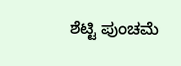ಶೆಟ್ಟಿ ಪುಂಚಮೆ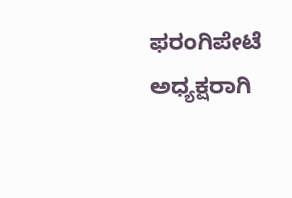ಫರಂಗಿಪೇಟೆ ಅಧ್ಯಕ್ಷರಾಗಿ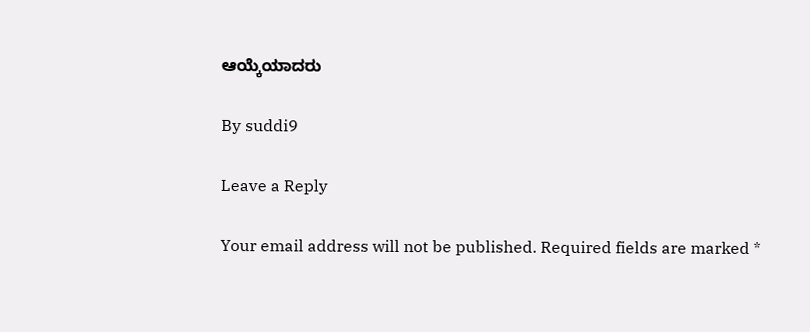ಆಯ್ಕೆಯಾದರು

By suddi9

Leave a Reply

Your email address will not be published. Required fields are marked *